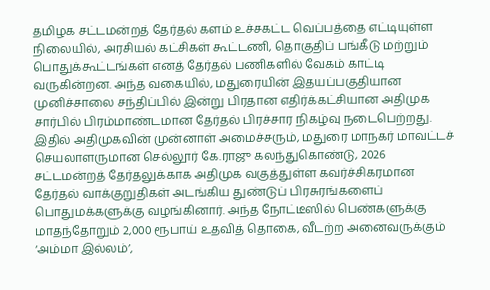தமிழக சட்டமன்றத் தேர்தல் களம் உச்சகட்ட வெப்பத்தை எட்டியுள்ள நிலையில், அரசியல் கட்சிகள் கூட்டணி, தொகுதிப் பங்கீடு மற்றும் பொதுக்கூட்டங்கள் எனத் தேர்தல் பணிகளில் வேகம் காட்டி வருகின்றன. அந்த வகையில், மதுரையின் இதயப்பகுதியான முனிச்சாலை சந்திப்பில் இன்று பிரதான எதிர்க்கட்சியான அதிமுக சார்பில் பிரம்மாண்டமான தேர்தல் பிரச்சார நிகழ்வு நடைபெற்றது. இதில் அதிமுகவின் முன்னாள் அமைச்சரும், மதுரை மாநகர் மாவட்டச் செயலாளருமான செல்லூர் கே.ராஜு கலந்துகொண்டு, 2026 சட்டமன்றத் தேர்தலுக்காக அதிமுக வகுத்துள்ள கவர்ச்சிகரமான தேர்தல் வாக்குறுதிகள் அடங்கிய துண்டுப் பிரசுரங்களைப் பொதுமக்களுக்கு வழங்கினார். அந்த நோட்டீஸில் பெண்களுக்கு மாதந்தோறும் 2,000 ரூபாய் உதவித் தொகை, வீடற்ற அனைவருக்கும் ‘அம்மா இல்லம்’,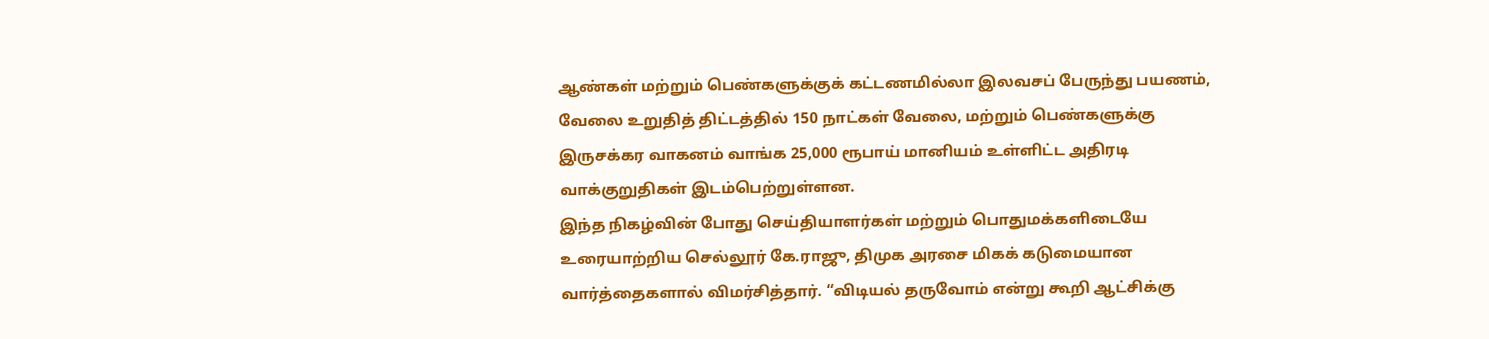ஆண்கள் மற்றும் பெண்களுக்குக் கட்டணமில்லா இலவசப் பேருந்து பயணம், வேலை உறுதித் திட்டத்தில் 150 நாட்கள் வேலை, மற்றும் பெண்களுக்கு இருசக்கர வாகனம் வாங்க 25,000 ரூபாய் மானியம் உள்ளிட்ட அதிரடி வாக்குறுதிகள் இடம்பெற்றுள்ளன.
இந்த நிகழ்வின் போது செய்தியாளர்கள் மற்றும் பொதுமக்களிடையே உரையாற்றிய செல்லூர் கே.ராஜு, திமுக அரசை மிகக் கடுமையான வார்த்தைகளால் விமர்சித்தார். “விடியல் தருவோம் என்று கூறி ஆட்சிக்கு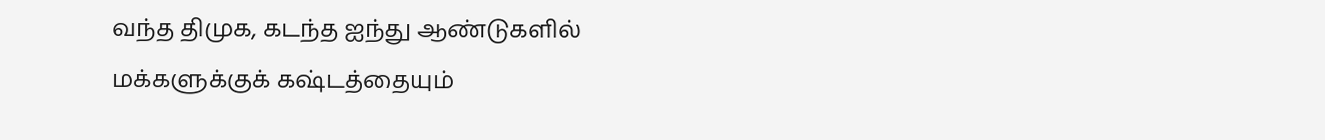வந்த திமுக, கடந்த ஐந்து ஆண்டுகளில் மக்களுக்குக் கஷ்டத்தையும்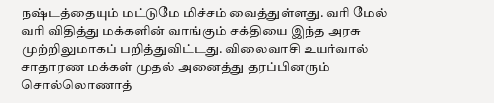நஷ்டத்தையும் மட்டுமே மிச்சம் வைத்துள்ளது. வரி மேல் வரி விதித்து மக்களின் வாங்கும் சக்தியை இந்த அரசு முற்றிலுமாகப் பறித்துவிட்டது. விலைவாசி உயர்வால் சாதாரண மக்கள் முதல் அனைத்து தரப்பினரும் சொல்லொணாத்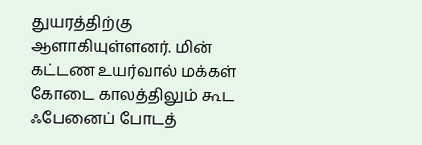துயரத்திற்கு ஆளாகியுள்ளனர். மின் கட்டண உயர்வால் மக்கள் கோடை காலத்திலும் கூட ஃபேனைப் போடத்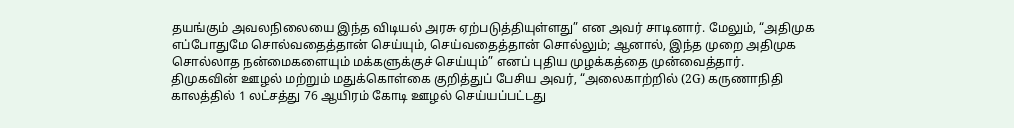தயங்கும் அவலநிலையை இந்த விடியல் அரசு ஏற்படுத்தியுள்ளது” என அவர் சாடினார். மேலும், “அதிமுக எப்போதுமே சொல்வதைத்தான் செய்யும், செய்வதைத்தான் சொல்லும்; ஆனால், இந்த முறை அதிமுக சொல்லாத நன்மைகளையும் மக்களுக்குச் செய்யும்” எனப் புதிய முழக்கத்தை முன்வைத்தார்.
திமுகவின் ஊழல் மற்றும் மதுக்கொள்கை குறித்துப் பேசிய அவர், “அலைகாற்றில் (2G) கருணாநிதி காலத்தில் 1 லட்சத்து 76 ஆயிரம் கோடி ஊழல் செய்யப்பட்டது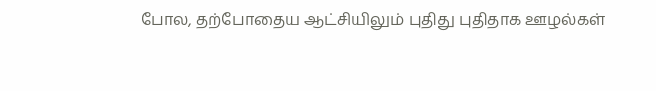போல, தற்போதைய ஆட்சியிலும் புதிது புதிதாக ஊழல்கள்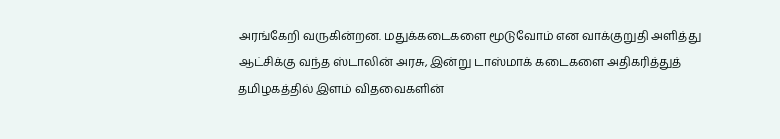அரங்கேறி வருகின்றன. மதுக்கடைகளை மூடுவோம் என வாக்குறுதி அளித்து ஆட்சிக்கு வந்த ஸ்டாலின் அரசு, இன்று டாஸ்மாக் கடைகளை அதிகரித்துத் தமிழகத்தில் இளம் விதவைகளின்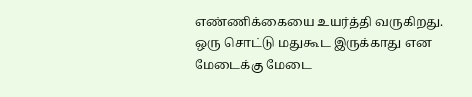எண்ணிக்கையை உயர்த்தி வருகிறது. ஒரு சொட்டு மதுகூட இருக்காது என மேடைக்கு மேடை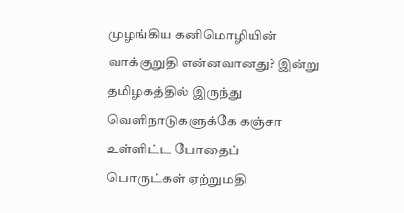முழங்கிய கனிமொழியின் வாக்குறுதி என்னவானது? இன்று தமிழகத்தில் இருந்து வெளிநாடுகளுக்கே கஞ்சா உள்ளிட்ட போதைப் பொருட்கள் ஏற்றுமதி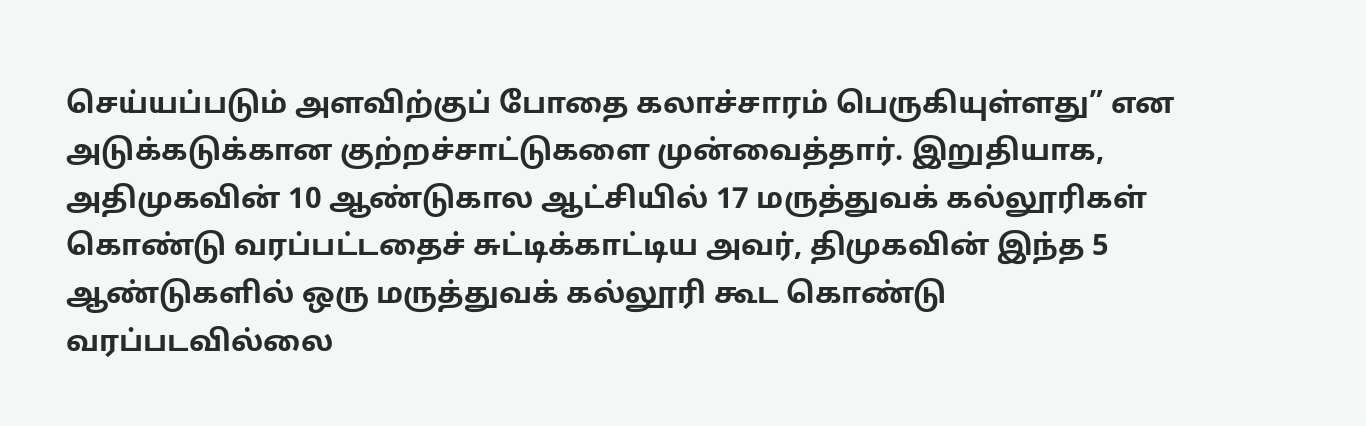செய்யப்படும் அளவிற்குப் போதை கலாச்சாரம் பெருகியுள்ளது” என அடுக்கடுக்கான குற்றச்சாட்டுகளை முன்வைத்தார். இறுதியாக, அதிமுகவின் 10 ஆண்டுகால ஆட்சியில் 17 மருத்துவக் கல்லூரிகள் கொண்டு வரப்பட்டதைச் சுட்டிக்காட்டிய அவர், திமுகவின் இந்த 5 ஆண்டுகளில் ஒரு மருத்துவக் கல்லூரி கூட கொண்டு வரப்படவில்லை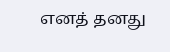எனத் தனது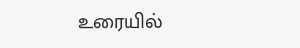உரையில்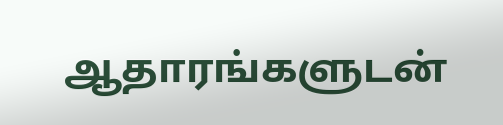ஆதாரங்களுடன்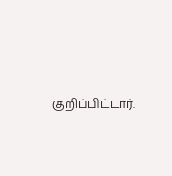குறிப்பிட்டார்.